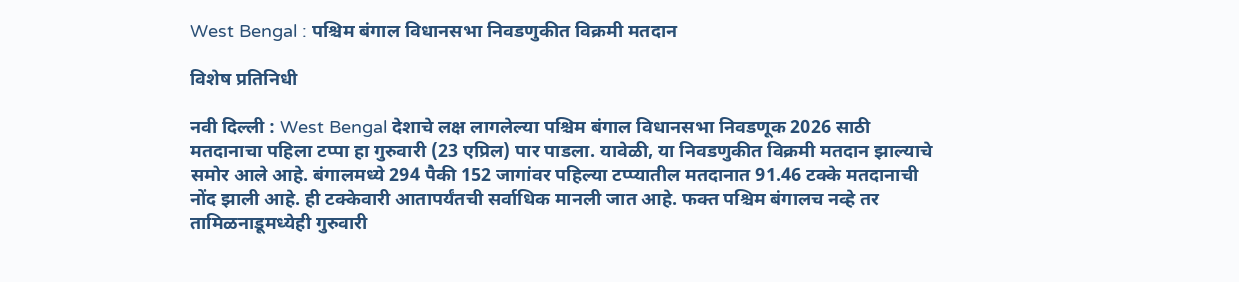West Bengal : पश्चिम बंगाल विधानसभा निवडणुकीत विक्रमी मतदान

विशेष प्रतिनिधी

नवी दिल्ली : West Bengal देशाचे लक्ष लागलेल्या पश्चिम बंगाल विधानसभा निवडणूक 2026 साठी मतदानाचा पहिला टप्पा हा गुरुवारी (23 एप्रिल) पार पाडला. यावेळी, या निवडणुकीत विक्रमी मतदान झाल्याचे समोर आले आहे. बंगालमध्ये 294 पैकी 152 जागांवर पहिल्या टप्प्यातील मतदानात 91.46 टक्के मतदानाची नोंद झाली आहे. ही टक्केवारी आतापर्यंतची सर्वाधिक मानली जात आहे. फक्त पश्चिम बंगालच नव्हे तर तामिळनाडूमध्येही गुरुवारी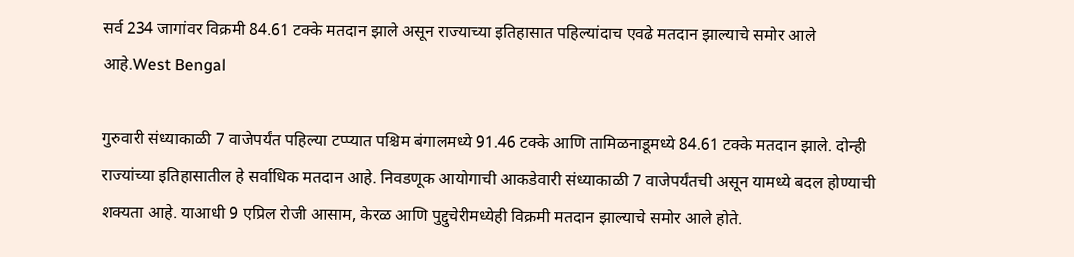सर्व 234 जागांवर विक्रमी 84.61 टक्के मतदान झाले असून राज्याच्या इतिहासात पहिल्यांदाच एवढे मतदान झाल्याचे समोर आले आहे.West Bengal

गुरुवारी संध्याकाळी 7 वाजेपर्यंत पहिल्या टप्प्यात पश्चिम बंगालमध्ये 91.46 टक्के आणि तामिळनाडूमध्ये 84.61 टक्के मतदान झाले. दोन्ही राज्यांच्या इतिहासातील हे सर्वाधिक मतदान आहे. निवडणूक आयोगाची आकडेवारी संध्याकाळी 7 वाजेपर्यंतची असून यामध्ये बदल होण्याची शक्यता आहे. याआधी 9 एप्रिल रोजी आसाम, केरळ आणि पुद्दुचेरीमध्येही विक्रमी मतदान झाल्याचे समोर आले होते.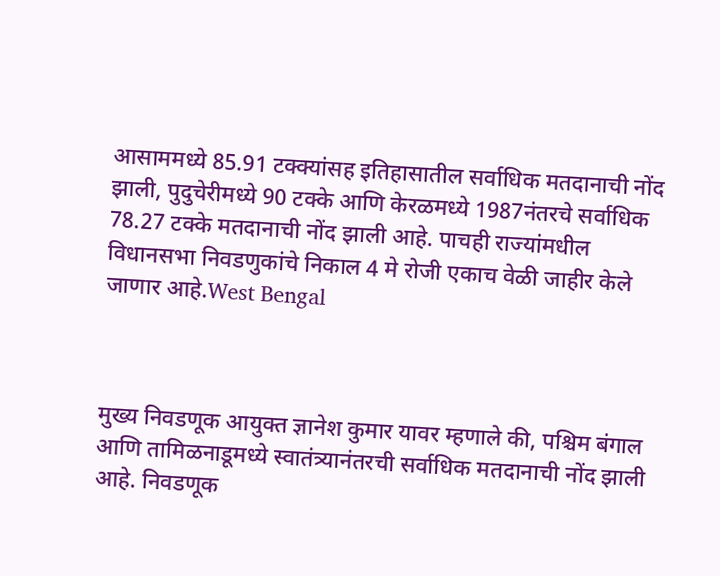आसाममध्ये 85.91 टक्क्यांसह इतिहासातील सर्वाधिक मतदानाची नोंद झाली, पुदुचेरीमध्ये 90 टक्के आणि केरळमध्ये 1987नंतरचे सर्वाधिक 78.27 टक्के मतदानाची नोंद झाली आहे. पाचही राज्यांमधील विधानसभा निवडणुकांचे निकाल 4 मे रोजी एकाच वेळी जाहीर केले जाणार आहे.West Bengal



मुख्य निवडणूक आयुक्त ज्ञानेश कुमार यावर म्हणाले की, पश्चिम बंगाल आणि तामिळनाडूमध्ये स्वातंत्र्यानंतरची सर्वाधिक मतदानाची नोंद झाली आहे. निवडणूक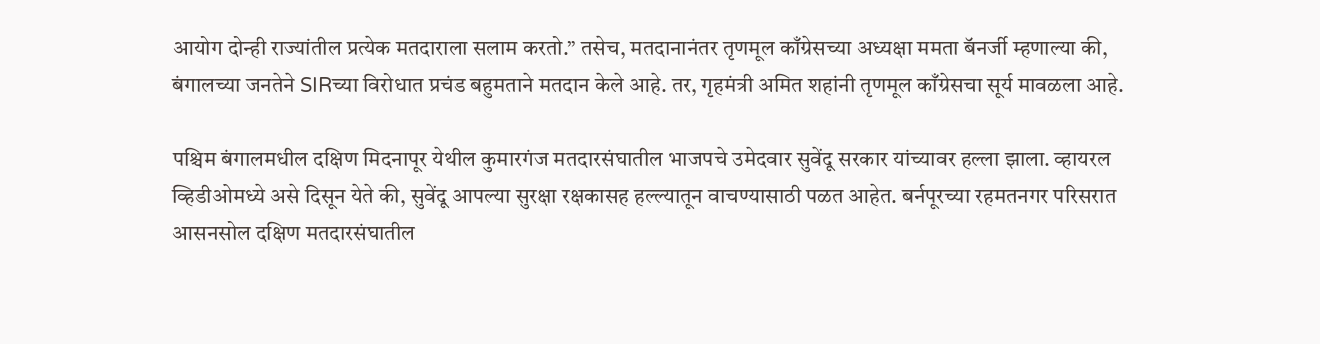आयोग दोन्ही राज्यांतील प्रत्येक मतदाराला सलाम करतो.” तसेच, मतदानानंतर तृणमूल काँग्रेसच्या अध्यक्षा ममता बॅनर्जी म्हणाल्या की, बंगालच्या जनतेने SIRच्या विरोधात प्रचंड बहुमताने मतदान केले आहे. तर, गृहमंत्री अमित शहांनी तृणमूल काँग्रेसचा सूर्य मावळला आहे.

पश्चिम बंगालमधील दक्षिण मिदनापूर येथील कुमारगंज मतदारसंघातील भाजपचे उमेदवार सुवेंदू सरकार यांच्यावर हल्ला झाला. व्हायरल व्हिडीओमध्ये असे दिसून येते की, सुवेंदू आपल्या सुरक्षा रक्षकासह हल्ल्यातून वाचण्यासाठी पळत आहेत. बर्नपूरच्या रहमतनगर परिसरात आसनसोल दक्षिण मतदारसंघातील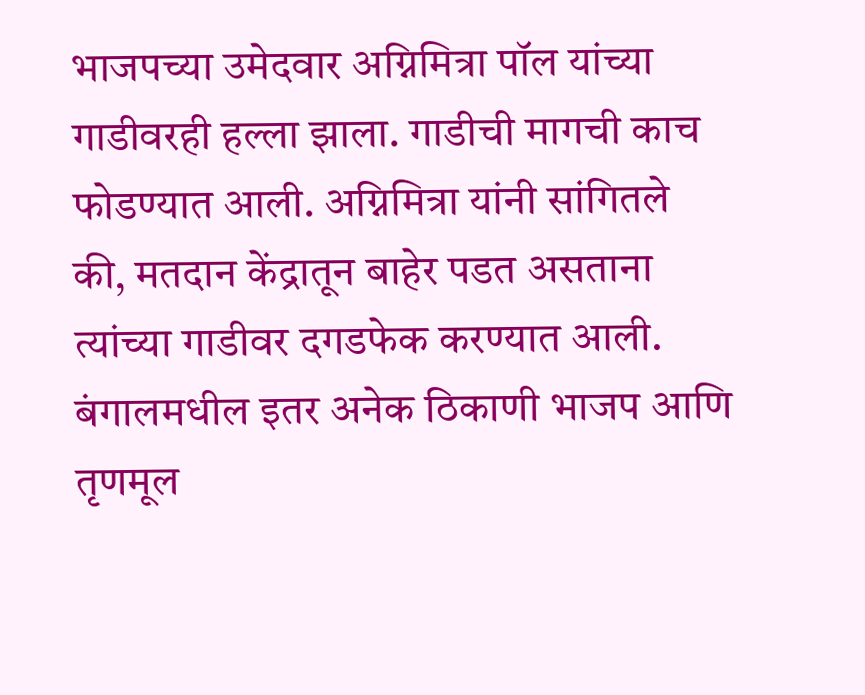भाजपच्या उमेदवार अग्निमित्रा पॉल यांच्या गाडीवरही हल्ला झाला. गाडीची मागची काच फोडण्यात आली. अग्निमित्रा यांनी सांगितले की, मतदान केंद्रातून बाहेर पडत असताना त्यांच्या गाडीवर दगडफेक करण्यात आली. बंगालमधील इतर अनेक ठिकाणी भाजप आणि तृणमूल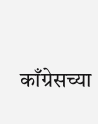काँग्रेसच्या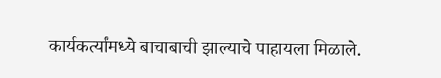कार्यकर्त्यांमध्ये बाचाबाची झाल्याचे पाहायला मिळाले.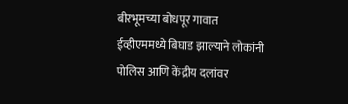बीरभूमच्या बोधपूर गावात ईव्हीएममध्ये बिघाड झाल्याने लोकांनी पोलिस आणि केंद्रीय दलांवर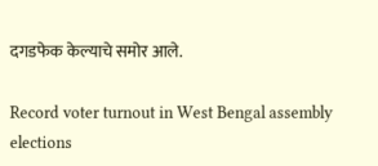दगडफेक केल्याचे समोर आले.

Record voter turnout in West Bengal assembly elections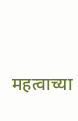महत्वाच्या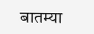बातम्या